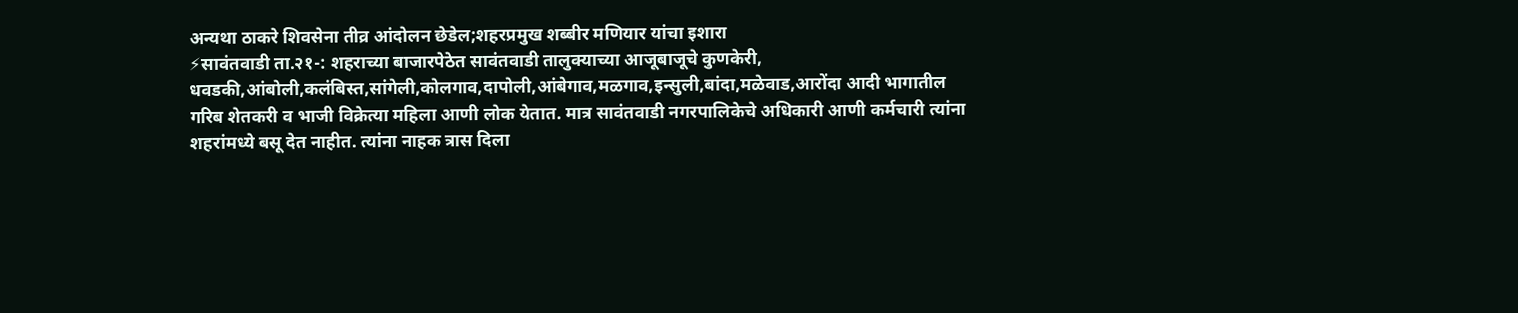अन्यथा ठाकरे शिवसेना तीव्र आंदोलन छेडेल;शहरप्रमुख शब्बीर मणियार यांचा इशारा
⚡सावंतवाडी ता.२१-: शहराच्या बाजारपेठेत सावंतवाडी तालुक्याच्या आजूबाजूचे कुणकेरी, धवडकी,आंबोली,कलंबिस्त,सांगेली,कोलगाव,दापोली,आंबेगाव,मळगाव,इन्सुली,बांदा,मळेवाड,आरोंदा आदी भागातील गरिब शेतकरी व भाजी विक्रेत्या महिला आणी लोक येतात. मात्र सावंतवाडी नगरपालिकेचे अधिकारी आणी कर्मचारी त्यांना शहरांमध्ये बसू देत नाहीत. त्यांना नाहक त्रास दिला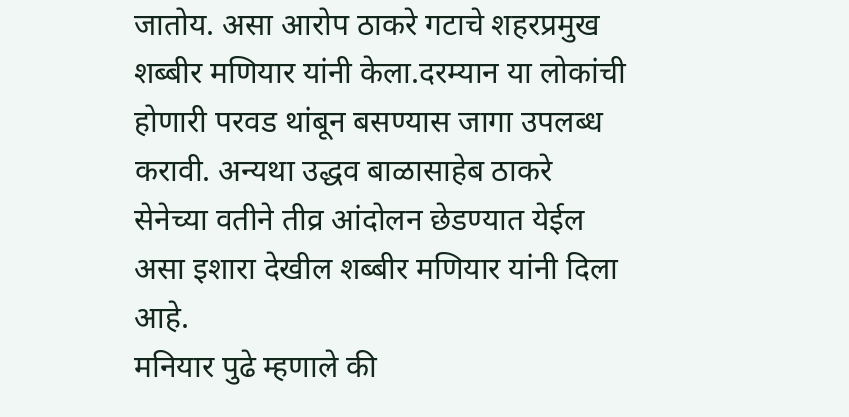जातोय. असा आरोप ठाकरे गटाचे शहरप्रमुख शब्बीर मणियार यांनी केला.दरम्यान या लोकांची होणारी परवड थांबून बसण्यास जागा उपलब्ध करावी. अन्यथा उद्धव बाळासाहेब ठाकरे सेनेच्या वतीने तीव्र आंदोलन छेडण्यात येईल असा इशारा देखील शब्बीर मणियार यांनी दिला आहे.
मनियार पुढे म्हणाले की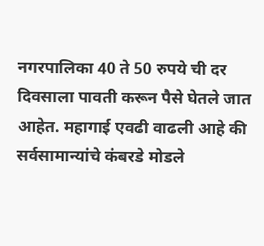नगरपालिका 40 ते 50 रुपये ची दर दिवसाला पावती करून पैसे घेतले जात आहेत. महागाई एवढी वाढली आहे की सर्वसामान्यांचे कंबरडे मोडले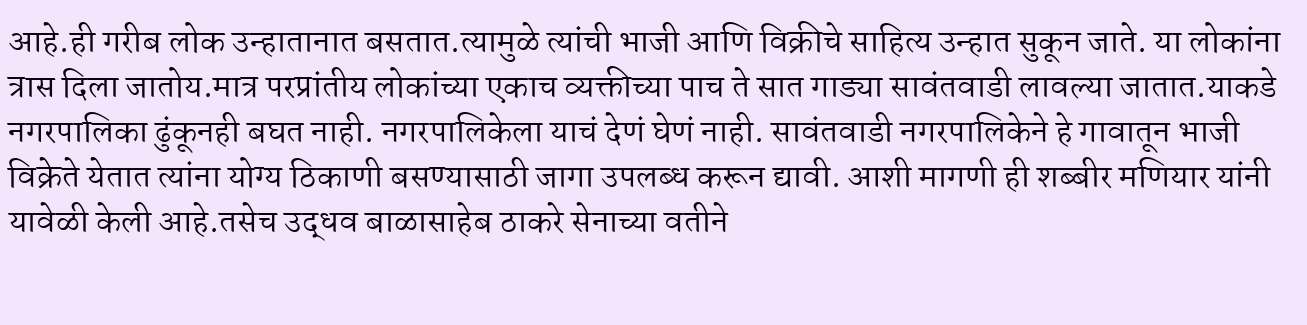आहे.ही गरीब लोक उन्हातानात बसतात.त्यामुळे त्यांची भाजी आणि विक्रीचे साहित्य उन्हात सुकून जाते. या लोकांना त्रास दिला जातोय.मात्र परप्रांतीय लोकांच्या एकाच व्यक्तीच्या पाच ते सात गाड्या सावंतवाडी लावल्या जातात.याकडे नगरपालिका ढुंकूनही बघत नाही. नगरपालिकेला याचं देणं घेणं नाही. सावंतवाडी नगरपालिकेने हे गावातून भाजी विक्रेते येतात त्यांना योग्य ठिकाणी बसण्यासाठी जागा उपलब्ध करून द्यावी. आशी मागणी ही शब्बीर मणियार यांनी यावेळी केली आहे.तसेच उद्धव बाळासाहेब ठाकरे सेनाच्या वतीने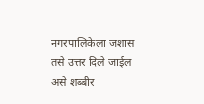नगरपालिकेला जशास तसे उत्तर दिले जाईल असे शब्बीर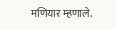मणियार म्हणाले.